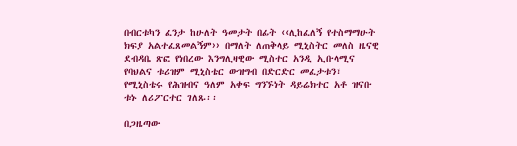በብርቱካን ፈንታ ከሁለት ዓመታት በፊት ‹‹ሊከፈለኝ የተስማማሁት ክፍያ አልተፈጸመልኝም›› በማለት ለጠቅላይ ሚኒስትር መለስ ዜናዊ ደብዳቤ ጽፎ የነበረው እንግሊዛዊው ሚስተር አንዲ ኢቡላሚና የባህልና ቱሪዝም ሚኒስቴር ውዝግብ በድርድር መፈታቱን፣ የሚኒስቴሩ የሕዝብና ዓለም አቀፍ ግንኙነት ዳይሬክተር አቶ ዝናቡ ቱኑ ለሪፖርተር ገለጹ፡፡

በጋዜጣው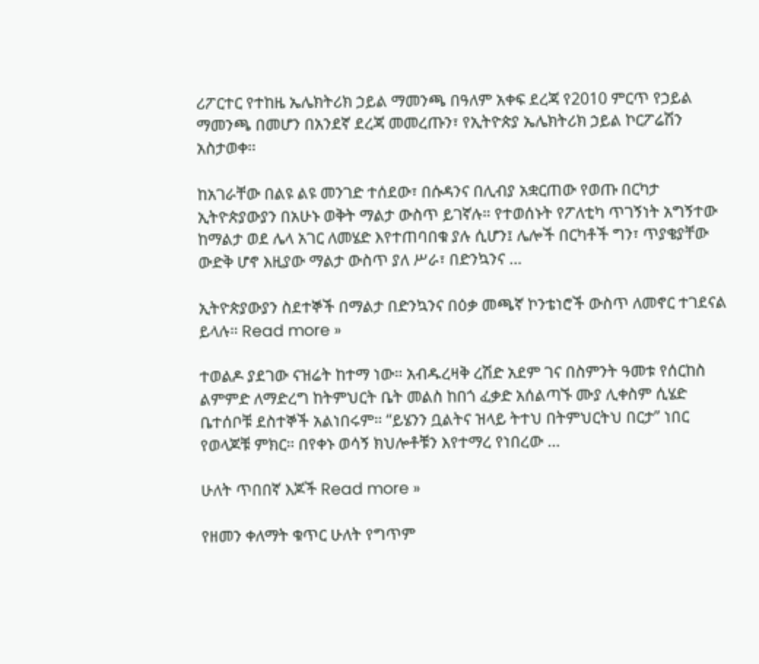ሪፖርተር የተከዜ ኤሌክትሪክ ኃይል ማመንጫ በዓለም አቀፍ ደረጃ የ2010 ምርጥ የኃይል ማመንጫ በመሆን በአንደኛ ደረጃ መመረጡን፣ የኢትዮጵያ ኤሌክትሪክ ኃይል ኮርፖሬሽን አስታወቀ፡፡

ከአገራቸው በልዩ ልዩ መንገድ ተሰደው፣ በሱዳንና በሊብያ አቋርጠው የወጡ በርካታ ኢትዮጵያውያን በአሁኑ ወቅት ማልታ ውስጥ ይገኛሉ። የተወሰኑት የፖለቲካ ጥገኝነት አግኝተው ከማልታ ወደ ሌላ አገር ለመሄድ እየተጠባበቁ ያሉ ሲሆን፤ ሌሎች በርካቶች ግን፣ ጥያቄያቸው ውድቅ ሆኖ እዚያው ማልታ ውስጥ ያለ ሥራ፣ በድንኳንና …

ኢትዮጵያውያን ስደተኞች በማልታ በድንኳንና በዕቃ መጫኛ ኮንቴነሮች ውስጥ ለመኖር ተገደናል ይላሉ። Read more »

ተወልዶ ያደገው ናዝሬት ከተማ ነው። አብዱረዛቅ ረሽድ አደም ገና በስምንት ዓመቱ የሰርከስ ልምምድ ለማድረግ ከትምህርት ቤት መልስ ከበጎ ፈቃድ አሰልጣኙ ሙያ ሊቀስም ሲሄድ ቤተሰቦቹ ደስተኞች አልነበሩም። “ይሄንን ቧልትና ዝላይ ትተህ በትምህርትህ በርታ” ነበር የወላጆቹ ምክር። በየቀኑ ወሳኝ ክህሎቶቹን እየተማረ የነበረው …

ሁለት ጥበበኛ እጆች Read more »

የዘመን ቀለማት ቁጥር ሁለት የግጥም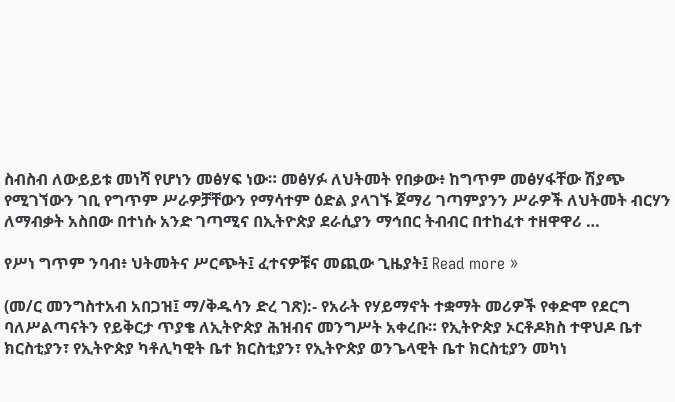ስብስብ ለውይይቱ መነሻ የሆነን መፅሃፍ ነው። መፅሃፉ ለህትመት የበቃው፥ ከግጥም መፅሃፋቸው ሽያጭ የሚገኘውን ገቢ የግጥም ሥራዎቻቸውን የማሳተም ዕድል ያላገኙ ጀማሪ ገጣምያንን ሥራዎች ለህትመት ብርሃን ለማብቃት አስበው በተነሱ አንድ ገጣሚና በኢትዮጵያ ደራሲያን ማኅበር ትብብር በተከፈተ ተዘዋዋሪ …

የሥነ ግጥም ንባብ፥ ህትመትና ሥርጭት፤ ፈተናዎቹና መጪው ጊዜያት፤ Read more »

(መ/ር መንግስተአብ አበጋዝ፤ ማ/ቅዱሳን ድረ ገጽ):- የአራት የሃይማኖት ተቋማት መሪዎች የቀድሞ የደርግ ባለሥልጣናትን የይቅርታ ጥያቄ ለኢትዮጵያ ሕዝብና መንግሥት አቀረቡ። የኢትዮጵያ ኦርቶዶክስ ተዋህዶ ቤተ ክርስቲያን፣ የኢትዮጵያ ካቶሊካዊት ቤተ ክርስቲያን፣ የኢትዮጵያ ወንጌላዊት ቤተ ክርስቲያን መካነ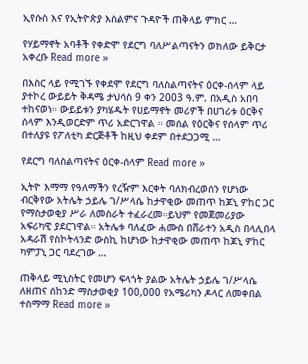ኢየሱስ እና የኢትዮጵያ እስልምና ጉዳዮች ጠቅላይ ምክር …

የሃይማኖት አባቶች የቀድሞ የደርግ ባለሥልጣናትን ወክለው ይቅርታ አቀረቡ Read more »

በእስር ላይ የሚገኙ የቀደሞ የደርግ ባለስልጣናትና ዕርቀ-ሰላም ላይ ያተኮረ ውይይት ቅዳሜ ታህሳስ 9 ቀን 2003 ዓ.ም. በአዲስ አበባ ተከናወነ። ውይይቱን ያካሄዱት የሀይማኖት መሪዎች በሀገሪቱ ዕርቅና ሰላም እንዲወርድም ጥሪ አድርገዋል ። መሰል የዕርቅና የሰላም ጥሪ በተለያዩ የፖለቲካ ድርጅቶች ከዚህ ቀደም በተደጋጋሚ …

የደርግ ባለስልጣናትና ዕርቀ-ሰላም Read more »

ኢትዮ እማማ የዓለማችን የረዥም እርቀት ባለክብረወሰን የሆነው ብርቅየው አትሌት ኃይሌ ገ/ሥላሴ ከታዋቂው መጠጥ ከጆኒ ዎከር ጋር የማስታወቂያ ሥራ ለመስራት ተፈራረመ።ይህም የመጀመሪያው አፍሪካዊ ያደርገዋል። አትሌቱ ባለፈው ሐሙስ በሸራተን አዲስ በላሊበላ አዳራሽ የስኮትላንድ ውስኪ ከሆነው ከታዋቂው መጠጥ ከጆኒ ዎከር ካምፓኒ ጋር ባደረገው …

ጠቅላይ ሚኒስትር የመሆን ፍላጎት ያልው አትሌት ኃይሌ ገ/ሥላሴ ለዘጠና ሰከንድ ማስታወቂያ 100,000 የአሜሪካን ዶላር ለመቀበል ተስማማ Read more »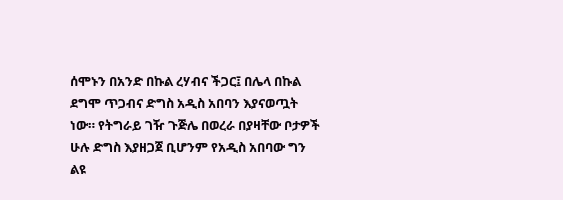ሰሞኑን በአንድ በኩል ረሃብና ችጋር፤ በሌላ በኩል ደግሞ ጥጋብና ድግስ አዲስ አበባን እያናወጧት ነው። የትግራይ ገዥ ጉጅሌ በወረራ በያዛቸው ቦታዎች ሁሉ ድግስ እያዘጋጀ ቢሆንም የአዲስ አበባው ግን ልዩ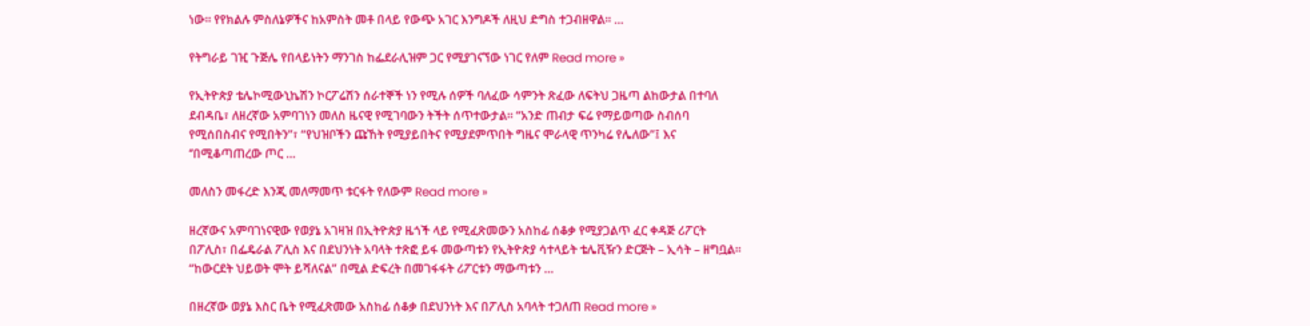ነው። የየክልሉ ምስለኔዎችና ከአምስት መቶ በላይ የውጭ አገር እንግዶች ለዚህ ድግስ ተጋብዘዋል። …

የትግራይ ገዢ ጉጅሌ የበላይነትን ማንገስ ከፌደራሊዝም ጋር የሚያገናኘው ነገር የለም Read more »

የኢትዮጵያ ቴሌኮሚውኒኬሽን ኮርፖሬሽን ሰራተኞች ነን የሚሉ ሰዎች ባለፈው ሳምንት ጽፈው ለፍትህ ጋዜጣ ልከውታል በተባለ ደብዳቤ፣ ለዘረኛው አምባገነን መለስ ዜናዊ የሚገባውን ትችት ሰጥተውታል። “አንድ ጠብታ ፍሬ የማይወጣው ስብሰባ የሚሰበስብና የሚበትን”፣ “የህዝቦችን ጩኸት የሚያይበትና የሚያደምጥበት ግዜና ሞራላዊ ጥንካሬ የሌለው”፤ እና ‘’በሚቆጣጠረው ጦር …

መለስን መፋረድ እንጂ መለማመጥ ቱርፋት የለውም Read more »

ዘረኛውና አምባገነናዊው የወያኔ አገዛዝ በኢትዮጵያ ዜጎች ላይ የሚፈጽመውን አስከፊ ሰቆቃ የሚያጋልጥ ፈር ቀዳጅ ሪፖርት በፖሊስ፣ በፌዴራል ፖሊስ እና በደህንነት አባላት ተጽፎ ይፋ መውጣቱን የኢትዮጵያ ሳተላይት ቴሌቪዥን ድርጅት – ኢሳት – ዘግቧል። “ከውርደት ህይወት ሞት ይሻለናል” በሚል ድፍረት በመገፋፋት ሪፖርቱን ማውጣቱን …

በዘረኛው ወያኔ እስር ቤት የሚፈጽመው አስከፊ ሰቆቃ በደህንነት እና በፖሊስ አባላት ተጋለጠ Read more »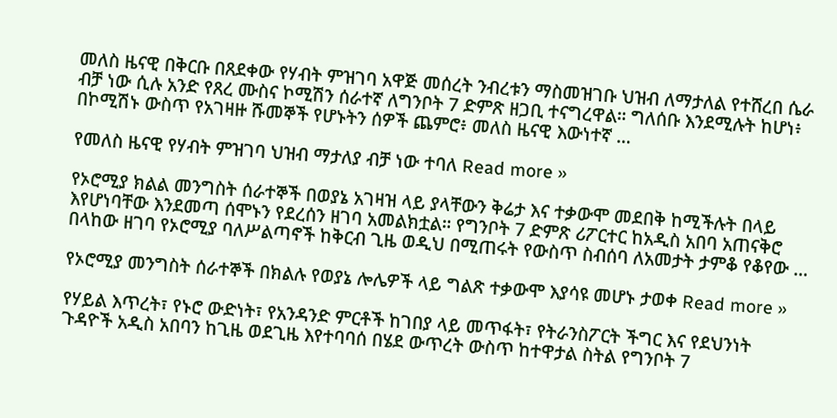መለስ ዜናዊ በቅርቡ በጸደቀው የሃብት ምዝገባ አዋጅ መሰረት ንብረቱን ማስመዝገቡ ህዝብ ለማታለል የተሸረበ ሴራ ብቻ ነው ሲሉ አንድ የጸረ ሙስና ኮሚሽን ሰራተኛ ለግንቦት 7 ድምጽ ዘጋቢ ተናግረዋል። ግለሰቡ እንደሚሉት ከሆነ፥ በኮሚሽኑ ውስጥ የአገዛዙ ሹመኞች የሆኑትን ሰዎች ጨምሮ፥ መለስ ዜናዊ እውነተኛ …

የመለስ ዜናዊ የሃብት ምዝገባ ህዝብ ማታለያ ብቻ ነው ተባለ Read more »

የኦሮሚያ ክልል መንግስት ሰራተኞች በወያኔ አገዛዝ ላይ ያላቸውን ቅሬታ እና ተቃውሞ መደበቅ ከሚችሉት በላይ እየሆነባቸው እንደመጣ ሰሞኑን የደረሰን ዘገባ አመልክቷል። የግንቦት 7 ድምጽ ሪፖርተር ከአዲስ አበባ አጠናቅሮ በላከው ዘገባ የኦሮሚያ ባለሥልጣኖች ከቅርብ ጊዜ ወዲህ በሚጠሩት የውስጥ ስብሰባ ለአመታት ታምቆ የቆየው …

የኦሮሚያ መንግስት ሰራተኞች በክልሉ የወያኔ ሎሌዎች ላይ ግልጽ ተቃውሞ እያሳዩ መሆኑ ታወቀ Read more »

የሃይል እጥረት፣ የኑሮ ውድነት፣ የአንዳንድ ምርቶች ከገበያ ላይ መጥፋት፣ የትራንስፖርት ችግር እና የደህንነት ጉዳዮች አዲስ አበባን ከጊዜ ወደጊዜ እየተባባሰ በሄደ ውጥረት ውስጥ ከተዋታል ስትል የግንቦት 7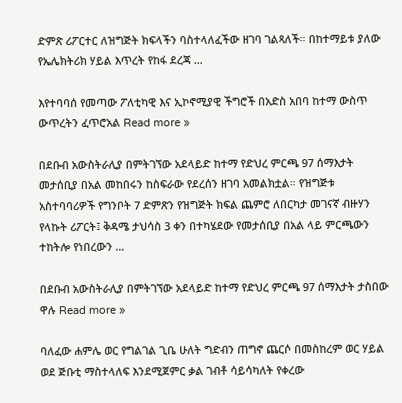ድምጽ ሪፖርተር ለዝግጅት ክፍላችን ባስተላለፈችው ዘገባ ገልጻለች። በከተማይቱ ያለው የኤሌክትሪክ ሃይል እጥረት የከፋ ደረጃ …

እየተባባሰ የመጣው ፖለቲካዊ እና ኢኮኖሚያዊ ችግሮች በአድስ አበባ ከተማ ውስጥ ውጥረትን ፈጥሮአል Read more »

በደቡብ አውስትራሊያ በምትገኘው አደላይድ ከተማ የድህረ ምርጫ 97 ሰማእታት መታሰቢያ በአል መከበሩን ከስፍራው የደረሰን ዘገባ አመልክቷል። የዝግጅቱ አስተባባሪዎች የግንቦት 7 ድምጽን የዝግጅት ክፍል ጨምሮ ለበርካታ መገናኛ ብዙሃን የላኩት ሪፖርት፤ ቅዳሜ ታህሳስ 3 ቀን በተካሄደው የመታሰቢያ በአል ላይ ምርጫውን ተከትሎ የነበረውን …

በደቡብ አውስትራሊያ በምትገኘው አደላይድ ከተማ የድህረ ምርጫ 97 ሰማእታት ታስበው ዋሉ Read more »

ባለፈው ሐምሌ ወር የግልገል ጊቤ ሁለት ግድብን ጠግኖ ጨርሶ በመስከረም ወር ሃይል ወደ ጅቡቲ ማስተላለፍ እንደሚጀምር ቃል ገብቶ ሳይሳካለት የቀረው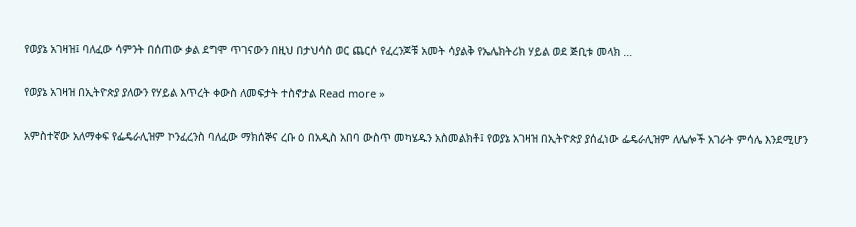የወያኔ አገዛዝ፤ ባለፈው ሳምንት በሰጠው ቃል ደግሞ ጥገናውን በዚህ በታህሳስ ወር ጨርሶ የፈረንጆቹ አመት ሳያልቅ የኤሌክትሪክ ሃይል ወደ ጅቢቱ መላክ …

የወያኔ አገዛዝ በኢትዮጵያ ያለውን የሃይል እጥረት ቀውስ ለመፍታት ተስኖታል Read more »

አምስተኛው አለማቀፍ የፌዴራሊዝም ኮንፈረንስ ባለፈው ማክሰኞና ረቡ ዕ በአዲስ አበባ ውስጥ መካሄዱን አስመልክቶ፤ የወያኔ አገዛዝ በኢትዮጵያ ያሰፈነው ፌዴራሊዝም ለሌሎች አገራት ምሳሌ እንደሚሆን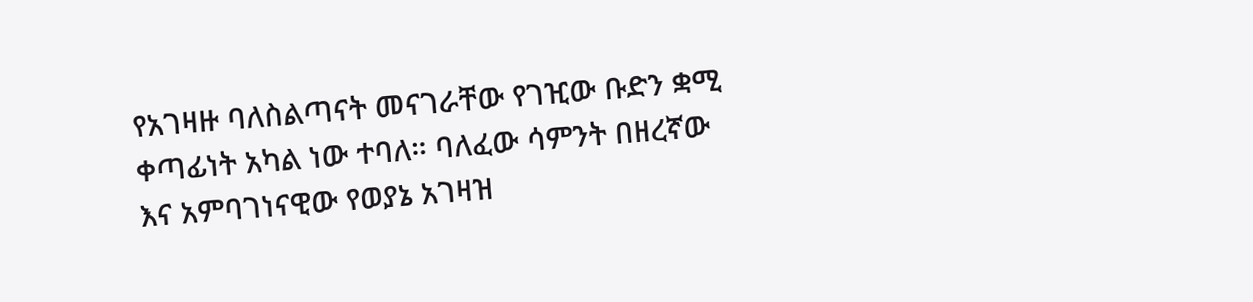የአገዛዙ ባለስልጣናት መናገራቸው የገዢው ቡድን ቋሚ ቀጣፊነት አካል ነው ተባለ። ባለፈው ሳምንት በዘረኛው እና አምባገነናዊው የወያኔ አገዛዝ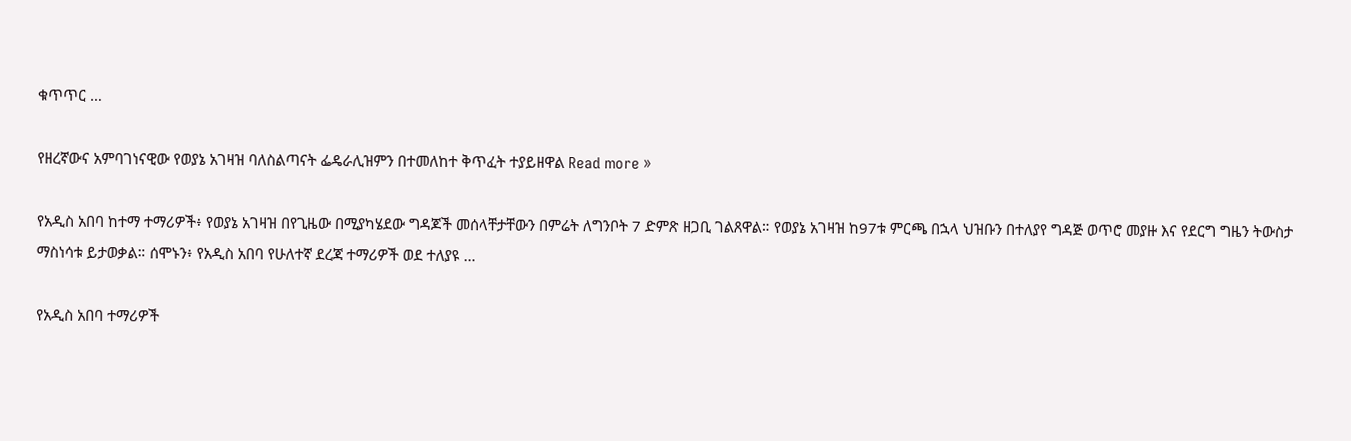ቁጥጥር …

የዘረኛውና አምባገነናዊው የወያኔ አገዛዝ ባለስልጣናት ፌዴራሊዝምን በተመለከተ ቅጥፈት ተያይዘዋል Read more »

የአዲስ አበባ ከተማ ተማሪዎች፥ የወያኔ አገዛዝ በየጊዜው በሚያካሄደው ግዳጆች መሰላቸታቸውን በምሬት ለግንቦት 7 ድምጽ ዘጋቢ ገልጸዋል። የወያኔ አገዛዝ ከ97ቱ ምርጫ በኋላ ህዝቡን በተለያየ ግዳጅ ወጥሮ መያዙ እና የደርግ ግዜን ትውስታ ማስነሳቱ ይታወቃል። ሰሞኑን፥ የአዲስ አበባ የሁለተኛ ደረጃ ተማሪዎች ወደ ተለያዩ …

የአዲስ አበባ ተማሪዎች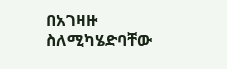በአገዛዙ ስለሚካሄድባቸው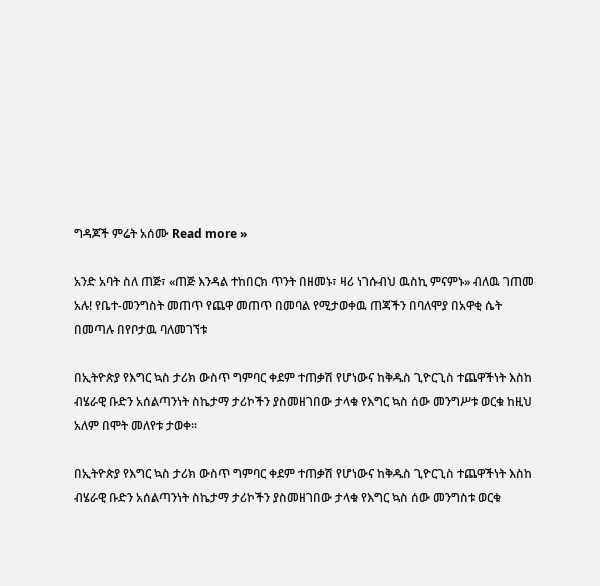ግዳጆች ምሬት አሰሙ Read more »

አንድ አባት ስለ ጠጅ፣ «ጠጅ እንዳል ተከበርክ ጥንት በዘመኑ፣ ዛሪ ነገሱብህ ዉስኪ ምናምኑ» ብለዉ ገጠመ አሉ! የቤተ-መንግስት መጠጥ የጨዋ መጠጥ በመባል የሚታወቀዉ ጠጃችን በባለሞያ በአዋቂ ሴት በመጣሉ በየቦታዉ ባለመገኘቱ

በኢትዮጵያ የእግር ኳስ ታሪክ ውስጥ ግምባር ቀደም ተጠቃሽ የሆነውና ከቅዱስ ጊዮርጊስ ተጨዋችነት እስከ ብሄራዊ ቡድን አሰልጣንነት ስኬታማ ታሪኮችን ያስመዘገበው ታላቁ የእግር ኳስ ሰው መንግሥቱ ወርቁ ከዚህ አለም በሞት መለየቱ ታወቀ።

በኢትዮጵያ የእግር ኳስ ታሪክ ውስጥ ግምባር ቀደም ተጠቃሽ የሆነውና ከቅዱስ ጊዮርጊስ ተጨዋችነት እስከ ብሄራዊ ቡድን አሰልጣንነት ስኬታማ ታሪኮችን ያስመዘገበው ታላቁ የእግር ኳስ ሰው መንግስቱ ወርቁ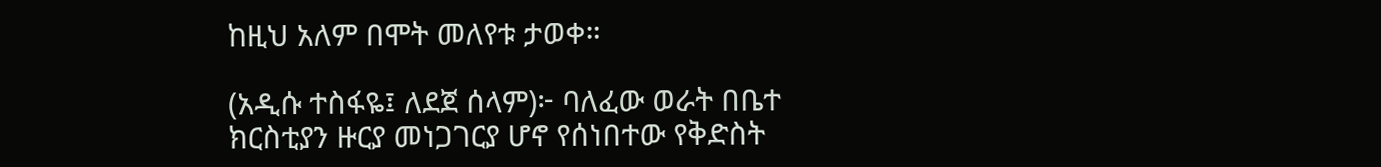ከዚህ አለም በሞት መለየቱ ታወቀ።

(አዲሱ ተስፋዬ፤ ለደጀ ሰላም)፦ ባለፈው ወራት በቤተ ክርስቲያን ዙርያ መነጋገርያ ሆኖ የሰነበተው የቅድስት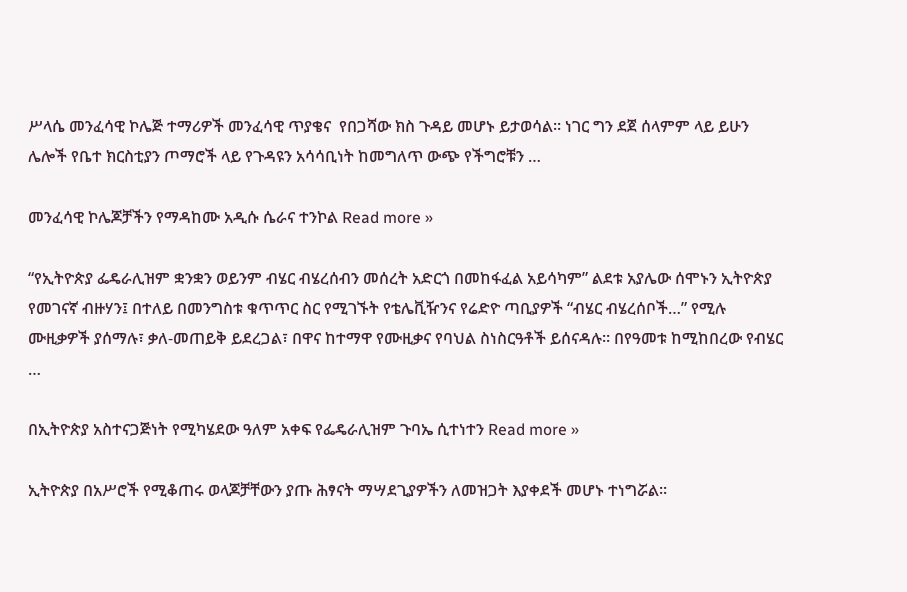ሥላሴ መንፈሳዊ ኮሌጅ ተማሪዎች መንፈሳዊ ጥያቄና  የበጋሻው ክስ ጉዳይ መሆኑ ይታወሳል። ነገር ግን ደጀ ሰላምም ላይ ይሁን ሌሎች የቤተ ክርስቲያን ጦማሮች ላይ የጉዳዩን አሳሳቢነት ከመግለጥ ውጭ የችግሮቹን …

መንፈሳዊ ኮሌጆቻችን የማዳከሙ አዲሱ ሴራና ተንኮል Read more »

“የኢትዮጵያ ፌዴራሊዝም ቋንቋን ወይንም ብሄር ብሄረሰብን መሰረት አድርጎ በመከፋፈል አይሳካም” ልደቱ አያሌው ሰሞኑን ኢትዮጵያ የመገናኛ ብዙሃን፤ በተለይ በመንግስቱ ቁጥጥር ስር የሚገኙት የቴሌቪዥንና የሬድዮ ጣቢያዎች “ብሄር ብሄረሰቦች…” የሚሉ ሙዚቃዎች ያሰማሉ፣ ቃለ-መጠይቅ ይደረጋል፣ በዋና ከተማዋ የሙዚቃና የባህል ስነስርዓቶች ይሰናዳሉ። በየዓመቱ ከሚከበረው የብሄር …

በኢትዮጵያ አስተናጋጅነት የሚካሄደው ዓለም አቀፍ የፌዴራሊዝም ጉባኤ ሲተነተን Read more »

ኢትዮጵያ በአሥሮች የሚቆጠሩ ወላጆቻቸውን ያጡ ሕፃናት ማሣደጊያዎችን ለመዝጋት እያቀደች መሆኑ ተነግሯል፡፡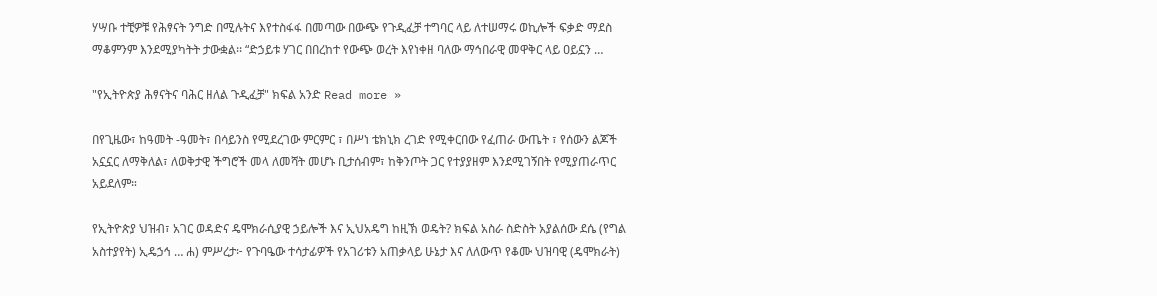ሃሣቡ ተቺዎቹ የሕፃናት ንግድ በሚሉትና እየተስፋፋ በመጣው በውጭ የጉዲፈቻ ተግባር ላይ ለተሠማሩ ወኪሎች ፍቃድ ማደስ ማቆምንም እንደሚያካትት ታውቋል፡፡ “ድኃይቱ ሃገር በበረከተ የውጭ ወረት እየነቀዘ ባለው ማኅበራዊ መዋቅር ላይ ዐይኗን …

"የኢትዮጵያ ሕፃናትና ባሕር ዘለል ጉዲፈቻ" ክፍል አንድ Read more »

በየጊዜው፣ ከዓመት -ዓመት፣ በሳይንስ የሚደረገው ምርምር ፣ በሥነ ቴክኒክ ረገድ የሚቀርበው የፈጠራ ውጤት ፣ የሰውን ልጆች አኗኗር ለማቅለል፣ ለወቅታዊ ችግሮች መላ ለመሻት መሆኑ ቢታሰብም፣ ከቅንጦት ጋር የተያያዘም እንደሚገኝበት የሚያጠራጥር አይደለም።

የኢትዮጵያ ህዝብ፣ አገር ወዳድና ዴሞክራሲያዊ ኃይሎች እና ኢህአዴግ ከዚኽ ወዴት? ክፍል አስራ ስድስት አያልሰው ደሴ (የግል አስተያየት) ኢዴኃኅ … ሐ) ምሥረታ፦ የጉባዔው ተሳታፊዎች የአገሪቱን አጠቃላይ ሁኔታ እና ለለውጥ የቆሙ ህዝባዊ (ዴሞክራት)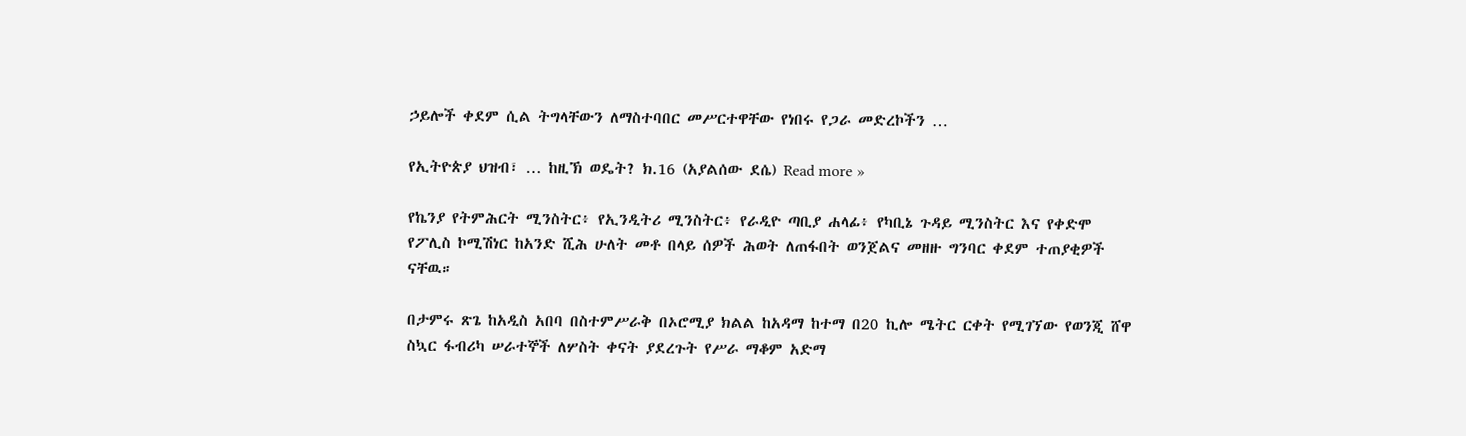ኃይሎች ቀደም ሲል ትግላቸውን ለማስተባበር መሥርተዋቸው የነበሩ የጋራ መድረኮችን …

የኢትዮጵያ ህዝብ፣ … ከዚኽ ወዴት? ክ.16 (አያልሰው ደሴ) Read more »

የኬንያ የትምሕርት ሚንስትር፥ የኢንዲትሪ ሚንስትር፥ የራዲዮ ጣቢያ ሐላፊ፥ የካቢኔ ጉዳይ ሚንስትር እና የቀድሞ የፖሊስ ኮሚሽነር ከአንድ ሺሕ ሁለት መቶ በላይ ሰዎች ሕወት ለጠፋበት ወንጀልና መዘዙ ግንባር ቀደም ተጠያቂዎች ናቸዉ።

በታምሩ ጽጌ ከአዲስ አበባ በስተምሥራቅ በኦሮሚያ ክልል ከአዳማ ከተማ በ20 ኪሎ ሜትር ርቀት የሚገኘው የወንጂ ሸዋ ስኳር ፋብሪካ ሠራተኞች ለሦስት ቀናት ያደረጉት የሥራ ማቆም አድማ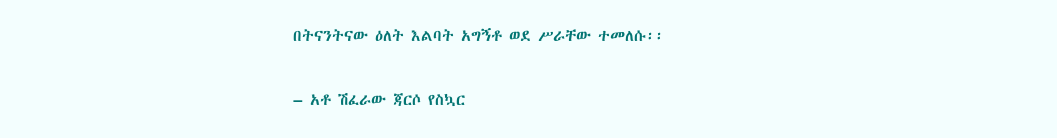በትናንትናው ዕለት እልባት አግኝቶ ወደ ሥራቸው ተመለሱ፡፡

– አቶ ሽፈራው ጃርሶ የስኳር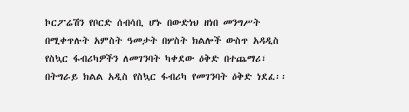ኮርፖሬሽን የቦርድ ሰብሳቢ ሆኑ በውድነህ ዘነበ መንግሥት በሚቀጥሉት አምስት ዓመታት በሦስት ክልሎች ውስጥ አዳዲስ የስኳር ፋብሪካዎችን ለመገንባት ካቀደው ዕቅድ በተጨማሪ፣ በትግራይ ክልል አዲስ የስኳር ፋብሪካ የመገንባት ዕቅድ ነደፈ፡፡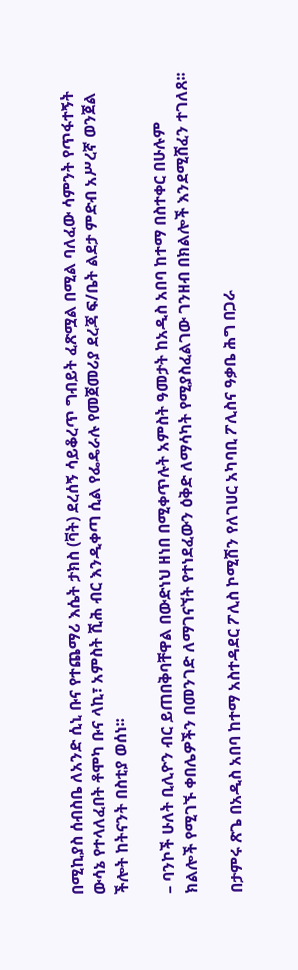በሚኪያስ ሰብስቤ ለአንድ ሲኒ ቡና የተጨማሪ እሴት ታክስ (ቫት) ደረሰኝ ሳይቆረጥ ግብይት ፈጽሟል በሚል ባለፈው ሳምንት የጥፋተኝት ውሳኔ የተላለፈበት ቶሞካ ቡና ላኪ፣ አምስት ሺሕ ብር እንዲቀጣ ሲል የፌዴራሉ የመጀመሪያ ደረጃ ፍ/ቤት ልደታ ምድብ አሥረኛ ወንጀል ችሎት ከትናንት በስቲያ ወሰነ፡፡

– ባንኮች ሁለት ቢሊዮን ብር ይጠበቅባቸዋል በውድነህ ዘነበ በሚቀጥሉት አምስት ዓመታት ከአዲስ አበባ ከተማ በስተቀር በሁሉም ክልሎች የሚገኙ ቀበሌዎችን በመንገድ ለማገናኘት የተነደፈውን ዕቅድ ለማሳካት የሚያስፈልገው ገንዘብ በክልሎች እንደሚሸፈን ተገለጸ፡፡

በታምሩ ጽጌ በአዲስ አበባ ከተማ አስተዳደር ፖሊስ ኮሚሽን የለገሀር አካባቢ ፖሊስና ዓቃቤ ሕግ በጋራ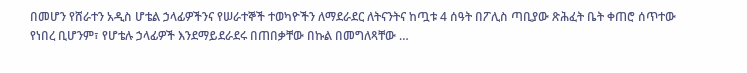በመሆን የሸራተን አዲስ ሆቴል ኃላፊዎችንና የሠራተኞች ተወካዮችን ለማደራደር ለትናንትና ከጧቱ 4 ሰዓት በፖሊስ ጣቢያው ጽሕፈት ቤት ቀጠሮ ሰጥተው የነበረ ቢሆንም፣ የሆቴሉ ኃላፊዎች እንደማይደራደሩ በጠበቃቸው በኩል በመግለጻቸው …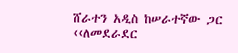ሸራተን አዲስ ከሠራተኛው ጋር ‹‹ለመደራደር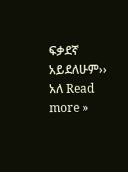ፍቃደኛ አይደለሁም›› አለ Read more »